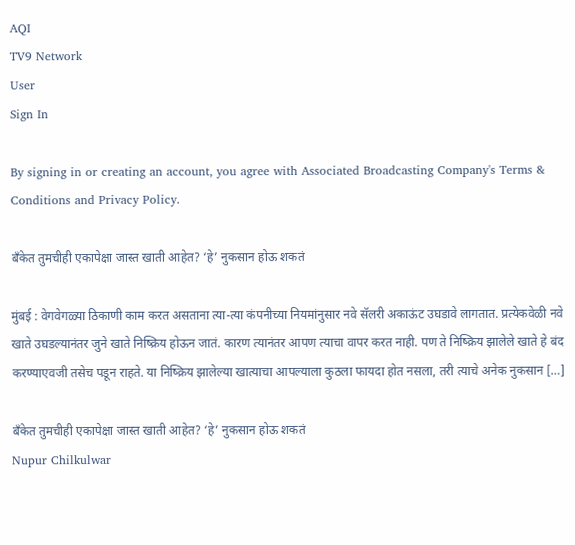AQI
TV9 Network
User
Sign In

By signing in or creating an account, you agree with Associated Broadcasting Company's Terms & Conditions and Privacy Policy.

बँकेत तुमचीही एकापेक्षा जास्त खाती आहेत? ‘हे’ नुकसान होऊ शकतं

मुंबई : वेगवेगळ्या ठिकाणी काम करत असताना त्या-त्या कंपनीच्या नियमांनुसार नवे सॅलरी अकाऊंट उघडावे लागतात. प्रत्येकवेळी नवे खाते उघडल्यानंतर जुने खाते निष्क्रिय होऊन जातं. कारण त्यानंतर आपण त्याचा वापर करत नाही. पण ते निष्क्रिय झालेले खाते हे बंद करण्याएवजी तसेच पडून राहते. या निष्क्रिय झालेल्या खात्याचा आपल्याला कुठला फायदा होत नसला, तरी त्याचे अनेक नुकसान […]

बँकेत तुमचीही एकापेक्षा जास्त खाती आहेत? ‘हे’ नुकसान होऊ शकतं
Nupur Chilkulwar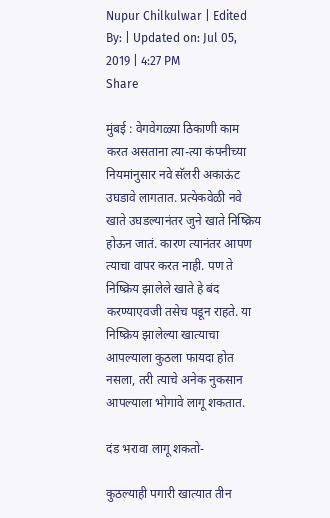Nupur Chilkulwar | Edited By: | Updated on: Jul 05, 2019 | 4:27 PM
Share

मुंबई : वेगवेगळ्या ठिकाणी काम करत असताना त्या-त्या कंपनीच्या नियमांनुसार नवे सॅलरी अकाऊंट उघडावे लागतात. प्रत्येकवेळी नवे खाते उघडल्यानंतर जुने खाते निष्क्रिय होऊन जातं. कारण त्यानंतर आपण त्याचा वापर करत नाही. पण ते निष्क्रिय झालेले खाते हे बंद करण्याएवजी तसेच पडून राहते. या निष्क्रिय झालेल्या खात्याचा आपल्याला कुठला फायदा होत नसला, तरी त्याचे अनेक नुकसान आपल्याला भोगावे लागू शकतात.

दंड भरावा लागू शकतो-

कुठल्याही पगारी खात्यात तीन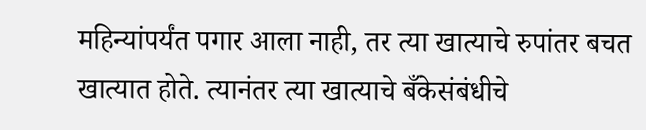महिन्यांपर्यंत पगार आला नाही, तर त्या खात्याचे रुपांतर बचत खात्यात होते. त्यानंतर त्या खात्याचे बँकेसंबंधीचे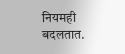नियमही बदलतात.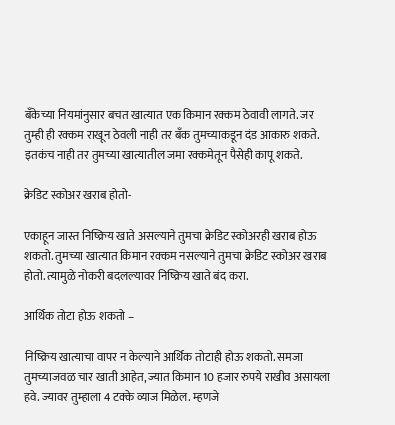बँकेच्या नियमांनुसार बचत खात्यात एक किमान रक्कम ठेवावी लागते. जर तुम्ही ही रक्कम राखून ठेवली नाही तर बँक तुमच्याकडून दंड आकारु शकते. इतकंच नाही तर तुमच्या खात्यातील जमा रक्कमेतून पैसेही कापू शकते.

क्रेडिट स्कोअर खराब होतो-

एकाहून जास्त निष्क्रिय खाते असल्याने तुमचा क्रेडिट स्कोअरही खराब होऊ शकतो. तुमच्या खात्यात किमान रक्कम नसल्याने तुमचा क्रेडिट स्कोअर खराब होतो. त्यामुळे नोकरी बदलल्यावर निष्क्रिय खाते बंद करा.

आर्थिक तोटा होऊ शकतो –

निष्क्रिय खात्याचा वापर न केल्याने आर्थिक तोटाही होऊ शकतो. समजा तुमच्याजवळ चार खाती आहेत, ज्यात किमान 10 हजार रुपये राखीव असायला हवे. ज्यावर तुम्हाला 4 टक्के व्याज मिळेल. म्हणजे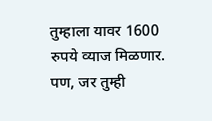तुम्हाला यावर 1600 रुपये व्याज मिळणार. पण, जर तुम्ही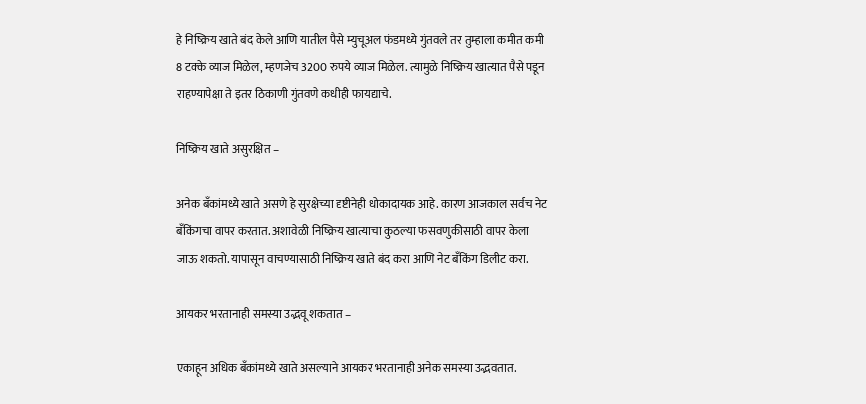हे निष्क्रिय खाते बंद केले आणि यातील पैसे म्युचूअल फंडमध्ये गुंतवले तर तुम्हाला कमीत कमी 8 टक्के व्याज मिळेल, म्हणजेच 3200 रुपये व्याज मिळेल. त्यामुळे निष्क्रिय खात्यात पैसे पडून राहण्यापेक्षा ते इतर ठिकाणी गुंतवणे कधीही फायद्याचे.

निष्क्रिय खाते असुरक्षित –

अनेक बँकांमध्ये खाते असणे हे सुरक्षेच्या दृष्टीनेही धोकादायक आहे. कारण आजकाल सर्वच नेट बँकिंगचा वापर करतात. अशावेळी निष्क्रिय खात्याचा कुठल्या फसवणुकीसाठी वापर केला जाऊ शकतो. यापासून वाचण्यासाठी निष्क्रिय खाते बंद करा आणि नेट बँकिंग डिलीट करा.

आयकर भरतानाही समस्या उद्भवू शकतात –

एकाहून अधिक बँकांमध्ये खाते असल्याने आयकर भरतानाही अनेक समस्या उद्भवतात.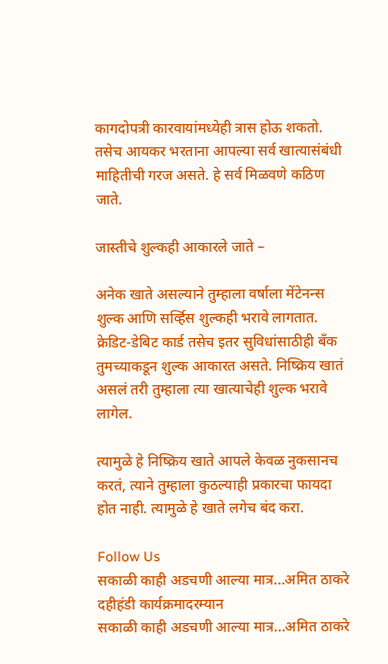कागदोपत्री कारवायांमध्येही त्रास होऊ शकतो. तसेच आयकर भरताना आपल्या सर्व खात्यासंबंधी माहितीची गरज असते. हे सर्व मिळवणे कठिण जाते.

जास्तीचे शुल्कही आकारले जाते –

अनेक खाते असल्याने तुम्हाला वर्षाला मेंटेनन्स शुल्क आणि सर्व्हिस शुल्कही भरावे लागतात. क्रेडिट-डेबिट कार्ड तसेच इतर सुविधांसाठीही बँक तुमच्याकडून शुल्क आकारत असते. निष्क्रिय खातं असलं तरी तुम्हाला त्या खात्याचेही शुल्क भरावे लागेल.

त्यामुळे हे निष्क्रिय खाते आपले केवळ नुकसानच करतं, त्याने तुम्हाला कुठल्याही प्रकारचा फायदा होत नाही. त्यामुळे हे खाते लगेच बंद करा.

Follow Us
सकाळी काही अडचणी आल्या मात्र...अमित ठाकरे दहीहंडी कार्यक्रमादरम्यान
सकाळी काही अडचणी आल्या मात्र...अमित ठाकरे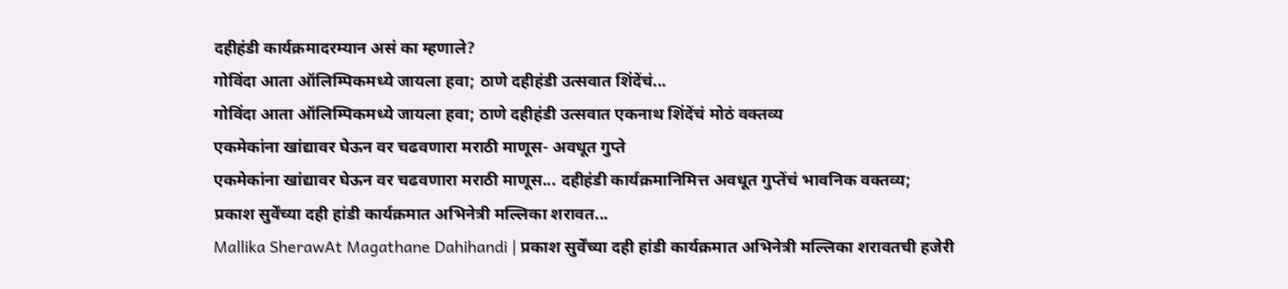दहीहंडी कार्यक्रमादरम्यान असं का म्हणाले?
गोविंदा आता ऑलिम्पिकमध्ये जायला हवा; ठाणे दहीहंडी उत्सवात शिंदेंचं...
गोविंदा आता ऑलिम्पिकमध्ये जायला हवा; ठाणे दहीहंडी उत्सवात एकनाथ शिंदेंचं मोठं वक्तव्य
एकमेकांना खांद्यावर घेऊन वर चढवणारा मराठी माणूस- अवधूत गुप्ते
एकमेकांना खांद्यावर घेऊन वर चढवणारा मराठी माणूस... दहीहंडी कार्यक्रमानिमित्त अवधूत गुप्तेंचं भावनिक वक्तव्य;
प्रकाश सुर्वेंच्या दही हांडी कार्यक्रमात अभिनेत्री मल्लिका शरावत...
Mallika SherawAt Magathane Dahihandi | प्रकाश सुर्वेंच्या दही हांडी कार्यक्रमात अभिनेत्री मल्लिका शरावतची हजेरी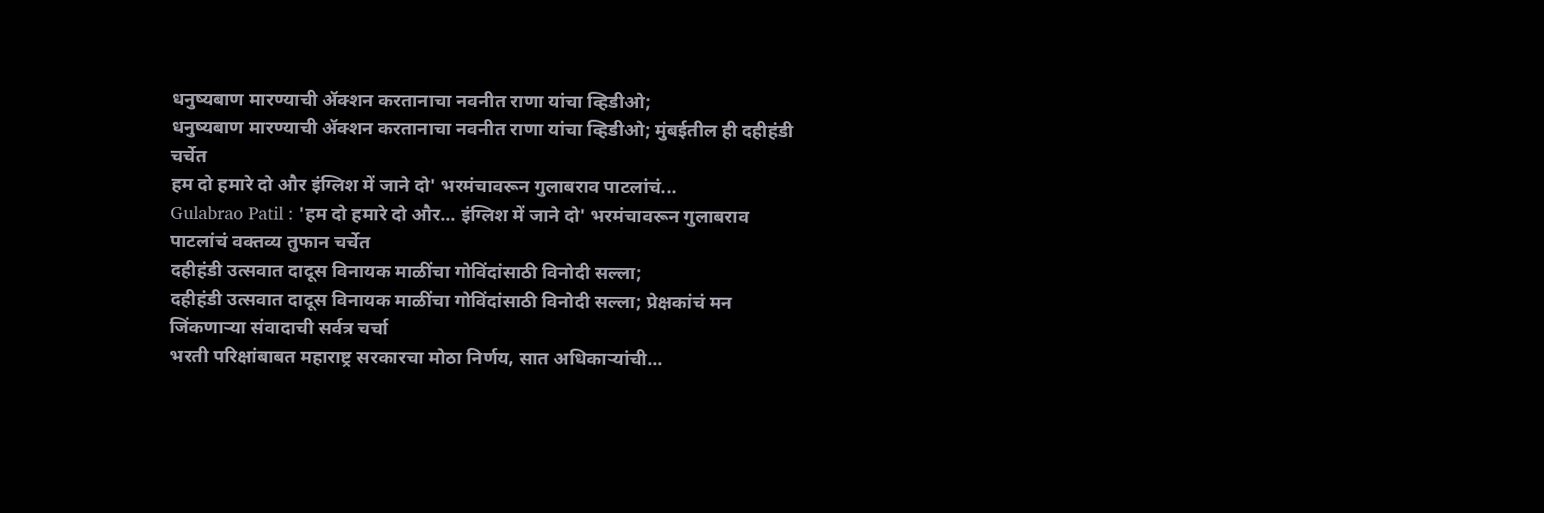धनुष्यबाण मारण्याची ॲक्शन करतानाचा नवनीत राणा यांचा व्हिडीओ;
धनुष्यबाण मारण्याची ॲक्शन करतानाचा नवनीत राणा यांचा व्हिडीओ; मुंबईतील ही दहीहंडी चर्चेत
हम दो हमारे दो और इंग्लिश में जाने दो' भरमंचावरून गुलाबराव पाटलांचं...
Gulabrao Patil : 'हम दो हमारे दो और... इंग्लिश में जाने दो' भरमंचावरून गुलाबराव पाटलांचं वक्तव्य तुफान चर्चेत
दहीहंडी उत्सवात दादूस विनायक माळींचा गोविंदांसाठी विनोदी सल्ला;
दहीहंडी उत्सवात दादूस विनायक माळींचा गोविंदांसाठी विनोदी सल्ला; प्रेक्षकांचं मन जिंकणाऱ्या संवादाची सर्वत्र चर्चा
भरती परिक्षांबाबत महाराष्ट्र सरकारचा मोठा निर्णय, सात अधिकाऱ्यांची...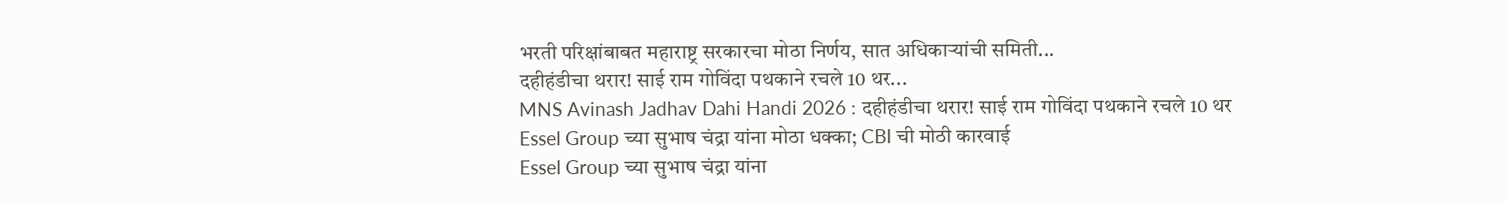भरती परिक्षांबाबत महाराष्ट्र सरकारचा मोठा निर्णय, सात अधिकाऱ्यांची समिती...
दहीहंडीचा थरार! साई राम गोविंदा पथकाने रचले 10 थर...
MNS Avinash Jadhav Dahi Handi 2026 : दहीहंडीचा थरार! साई राम गोविंदा पथकाने रचले 10 थर
Essel Group च्या सुभाष चंद्रा यांना मोठा धक्का; CBI ची मोठी कारवाई
Essel Group च्या सुभाष चंद्रा यांना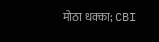मोठा धक्का; CBI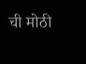ची मोठी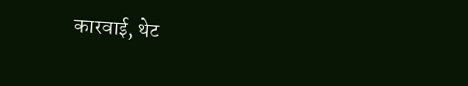कारवाई, थेट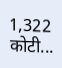1,322 कोटी...